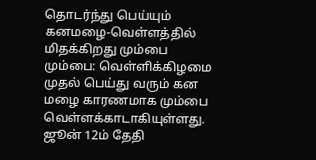தொடர்ந்து பெய்யும் கனமழை-வெள்ளத்தில் மிதக்கிறது மும்பை
மும்பை: வெள்ளிக்கிழமை முதல் பெய்து வரும் கன மழை காரணமாக மும்பை வெள்ளக்காடாகியுள்ளது.
ஜூன் 12ம் தேதி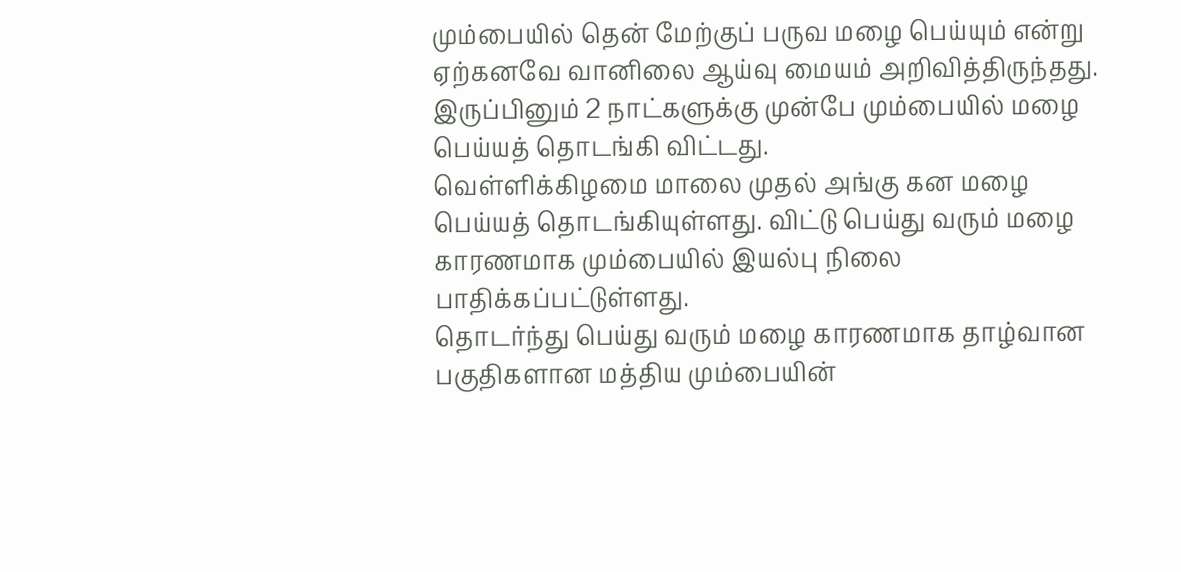மும்பையில் தென் மேற்குப் பருவ மழை பெய்யும் என்று ஏற்கனவே வானிலை ஆய்வு மையம் அறிவித்திருந்தது. இருப்பினும் 2 நாட்களுக்கு முன்பே மும்பையில் மழை பெய்யத் தொடங்கி விட்டது.
வெள்ளிக்கிழமை மாலை முதல் அங்கு கன மழை பெய்யத் தொடங்கியுள்ளது. விட்டு பெய்து வரும் மழை காரணமாக மும்பையில் இயல்பு நிலை பாதிக்கப்பட்டுள்ளது.
தொடர்ந்து பெய்து வரும் மழை காரணமாக தாழ்வான பகுதிகளான மத்திய மும்பையின்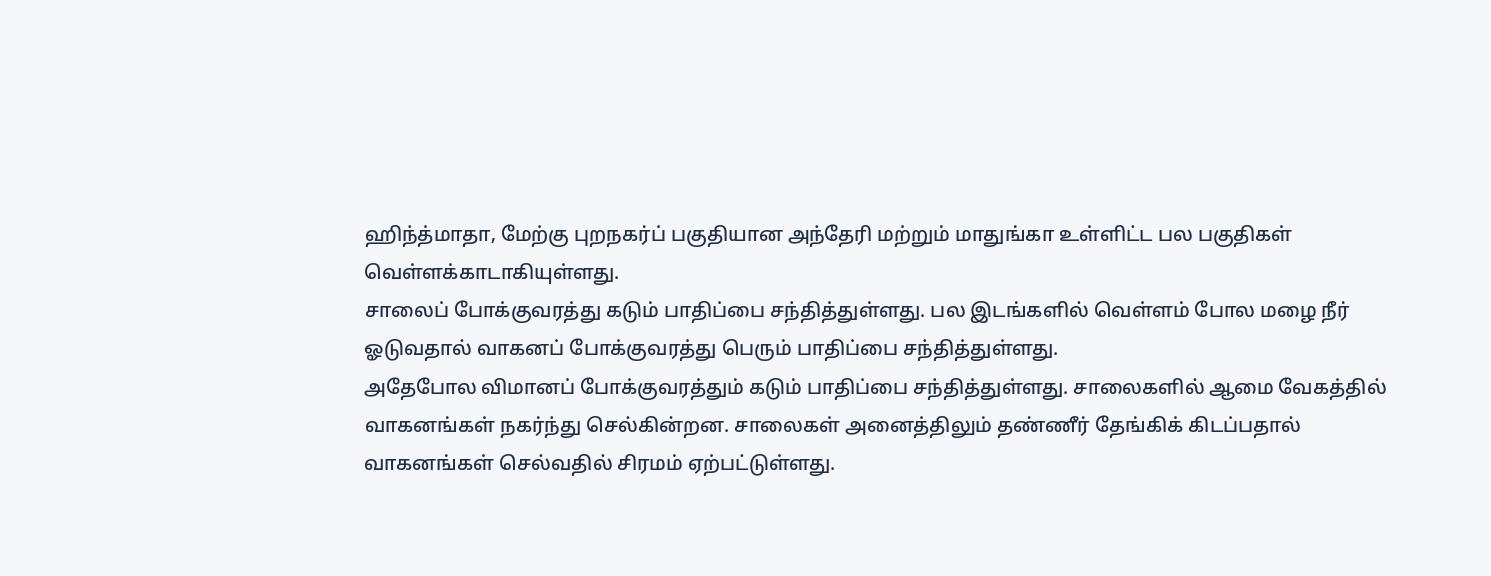ஹிந்த்மாதா, மேற்கு புறநகர்ப் பகுதியான அந்தேரி மற்றும் மாதுங்கா உள்ளிட்ட பல பகுதிகள் வெள்ளக்காடாகியுள்ளது.
சாலைப் போக்குவரத்து கடும் பாதிப்பை சந்தித்துள்ளது. பல இடங்களில் வெள்ளம் போல மழை நீர் ஓடுவதால் வாகனப் போக்குவரத்து பெரும் பாதிப்பை சந்தித்துள்ளது.
அதேபோல விமானப் போக்குவரத்தும் கடும் பாதிப்பை சந்தித்துள்ளது. சாலைகளில் ஆமை வேகத்தில் வாகனங்கள் நகர்ந்து செல்கின்றன. சாலைகள் அனைத்திலும் தண்ணீர் தேங்கிக் கிடப்பதால் வாகனங்கள் செல்வதில் சிரமம் ஏற்பட்டுள்ளது.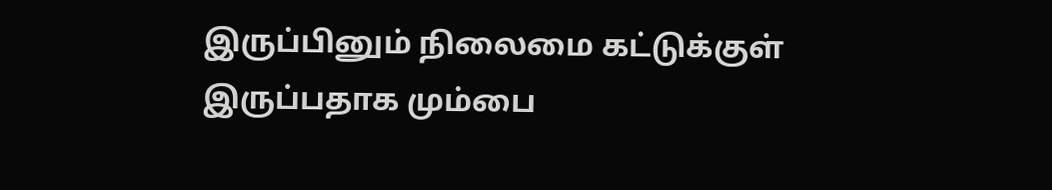இருப்பினும் நிலைமை கட்டுக்குள் இருப்பதாக மும்பை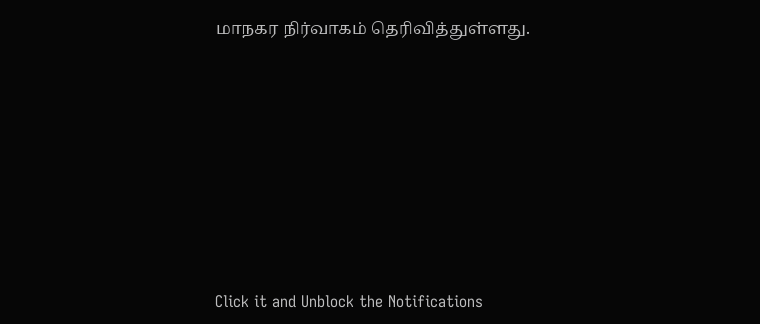மாநகர நிர்வாகம் தெரிவித்துள்ளது.












Click it and Unblock the Notifications